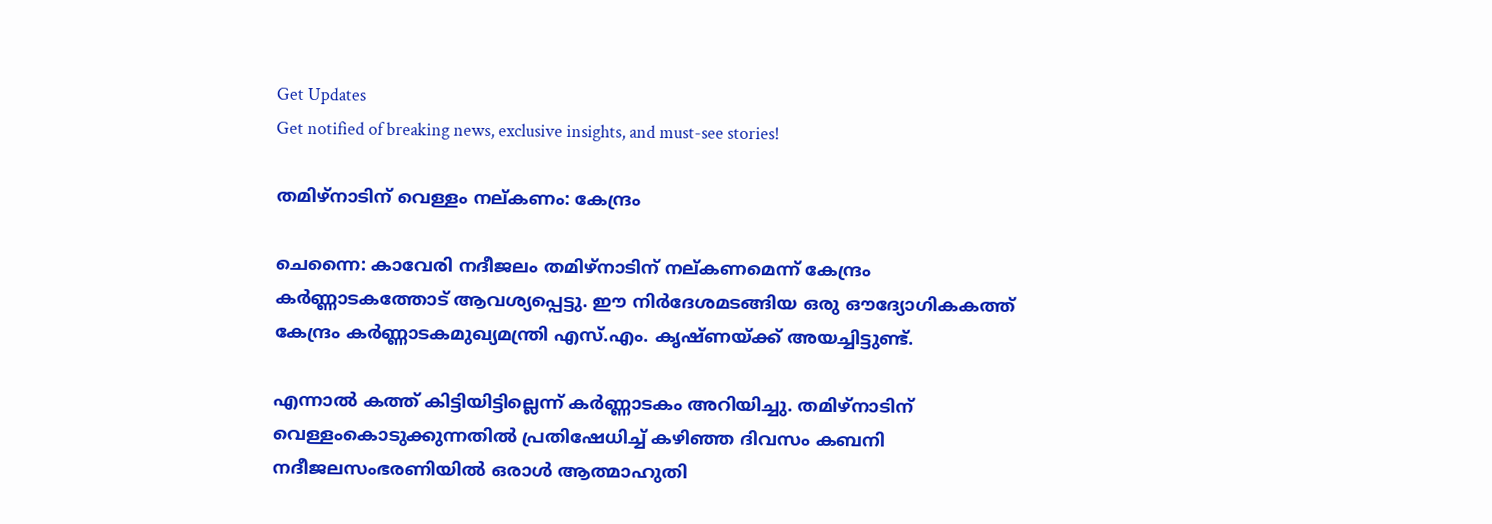Get Updates
Get notified of breaking news, exclusive insights, and must-see stories!

തമിഴ്നാടിന് വെള്ളം നല്കണം: കേന്ദ്രം

ചെന്നൈ: കാവേരി നദീജലം തമിഴ്നാടിന് നല്കണമെന്ന് കേന്ദ്രം കര്‍ണ്ണാടകത്തോട് ആവശ്യപ്പെട്ടു. ഈ നിര്‍ദേശമടങ്ങിയ ഒരു ഔദ്യോഗികകത്ത് കേന്ദ്രം കര്‍ണ്ണാടകമുഖ്യമന്ത്രി എസ്.എം. കൃഷ്ണയ്ക്ക് അയച്ചിട്ടുണ്ട്.

എന്നാല്‍ കത്ത് കിട്ടിയിട്ടില്ലെന്ന് കര്‍ണ്ണാടകം അറിയിച്ചു. തമിഴ്നാടിന് വെള്ളംകൊടുക്കുന്നതില്‍ പ്രതിഷേധിച്ച് കഴിഞ്ഞ ദിവസം കബനി നദീജലസംഭരണിയില്‍ ഒരാള്‍ ആത്മാഹുതി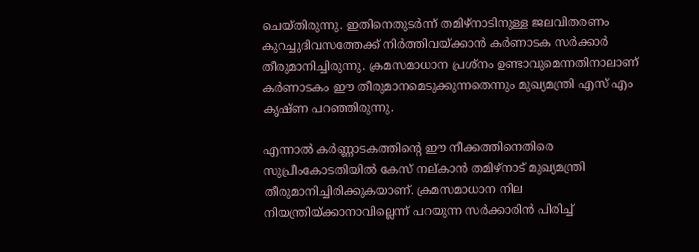ചെയ്തിരുന്നു. ഇതിനെതുടര്‍ന്ന് തമിഴ്നാടിനുള്ള ജലവിതരണം കുറച്ചുദിവസത്തേക്ക് നിര്‍ത്തിവയ്ക്കാന്‍ കര്‍ണാടക സര്‍ക്കാര്‍ തീരുമാനിച്ചിരുന്നു. ക്രമസമാധാന പ്രശ്നം ഉണ്ടാവുമെന്നതിനാലാണ് കര്‍ണാടകം ഈ തീരുമാനമെടുക്കുന്നതെന്നും മുഖ്യമന്ത്രി എസ് എം കൃഷ്ണ പറഞ്ഞിരുന്നു.

എന്നാല്‍ കര്‍ണ്ണാടകത്തിന്റെ ഈ നീക്കത്തിനെതിരെ സുപ്രീംകോടതിയില്‍ കേസ് നല്കാന്‍ തമിഴ്നാട് മുഖ്യമന്ത്രി തീരുമാനിച്ചിരിക്കുകയാണ്. ക്രമസമാധാന നില നിയന്ത്രിയ്ക്കാനാവില്ലെന്ന് പറയുന്ന സര്‍ക്കാരിന്‍ പിരിച്ച്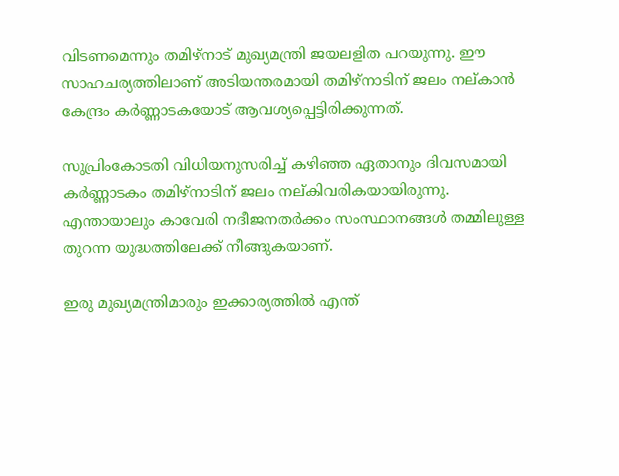വിടണമെന്നും തമിഴ്നാട് മുഖ്യമന്ത്രി ജയലളിത പറയുന്നു. ഈ സാഹചര്യത്തിലാണ് അടിയന്തരമായി തമിഴ്നാടിന് ജലം നല്കാന്‍ കേന്ദ്രം കര്‍ണ്ണാടകയോട് ആവശ്യപ്പെട്ടിരിക്കുന്നത്.

സുപ്രിംകോടതി വിധിയനുസരിച്ച് കഴിഞ്ഞ ഏതാനും ദിവസമായി കര്‍ണ്ണാടകം തമിഴ്നാടിന് ജലം നല്കിവരികയായിരുന്നു. എന്തായാലും കാവേരി നദീജനതര്‍ക്കം സംസ്ഥാനങ്ങള്‍ തമ്മിലുള്ള തുറന്ന യുദ്ധത്തിലേക്ക് നീങ്ങുകയാണ്.

ഇരു മുഖ്യമന്ത്രിമാരും ഇക്കാര്യത്തില്‍ എന്ത്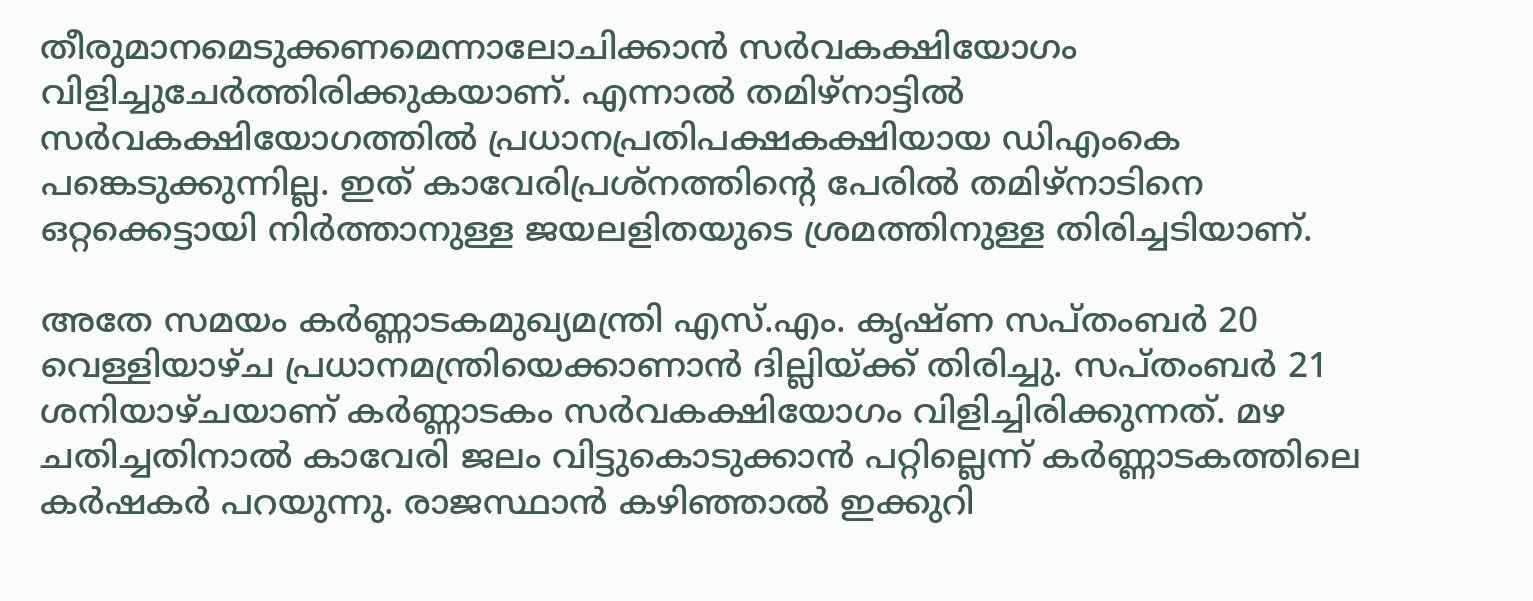തീരുമാനമെടുക്കണമെന്നാലോചിക്കാന്‍ സര്‍വകക്ഷിയോഗം വിളിച്ചുചേര്‍ത്തിരിക്കുകയാണ്. എന്നാല്‍ തമിഴ്നാട്ടില്‍ സര്‍വകക്ഷിയോഗത്തില്‍ പ്രധാനപ്രതിപക്ഷകക്ഷിയായ ഡിഎംകെ പങ്കെടുക്കുന്നില്ല. ഇത് കാവേരിപ്രശ്നത്തിന്റെ പേരില്‍ തമിഴ്നാടിനെ ഒറ്റക്കെട്ടായി നിര്‍ത്താനുള്ള ജയലളിതയുടെ ശ്രമത്തിനുള്ള തിരിച്ചടിയാണ്.

അതേ സമയം കര്‍ണ്ണാടകമുഖ്യമന്ത്രി എസ്.എം. കൃഷ്ണ സപ്തംബര്‍ 20 വെള്ളിയാഴ്ച പ്രധാനമന്ത്രിയെക്കാണാന്‍ ദില്ലിയ്ക്ക് തിരിച്ചു. സപ്തംബര്‍ 21 ശനിയാഴ്ചയാണ് കര്‍ണ്ണാടകം സര്‍വകക്ഷിയോഗം വിളിച്ചിരിക്കുന്നത്. മഴ ചതിച്ചതിനാല്‍ കാവേരി ജലം വിട്ടുകൊടുക്കാന്‍ പറ്റില്ലെന്ന് കര്‍ണ്ണാടകത്തിലെ കര്‍ഷകര്‍ പറയുന്നു. രാജസ്ഥാന്‍ കഴിഞ്ഞാല്‍ ഇക്കുറി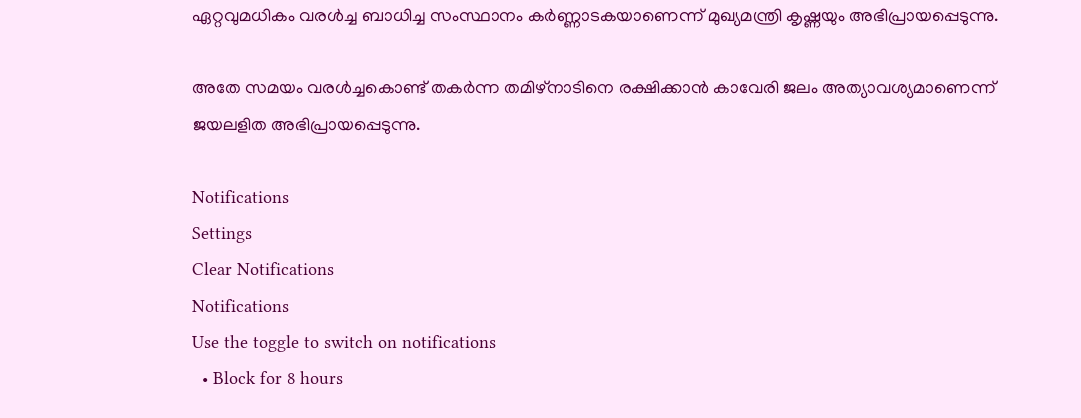ഏറ്റവുമധികം വരള്‍ച്ച ബാധിച്ച സംസ്ഥാനം കര്‍ണ്ണാടകയാണെന്ന് മുഖ്യമന്ത്രി കൃഷ്ണയും അഭിപ്രായപ്പെടുന്നു.

അതേ സമയം വരള്‍ച്ചകൊണ്ട് തകര്‍ന്ന തമിഴ്നാടിനെ രക്ഷിക്കാന്‍ കാവേരി ജലം അത്യാവശ്യമാണെന്ന് ജയലളിത അഭിപ്രായപ്പെടുന്നു.

Notifications
Settings
Clear Notifications
Notifications
Use the toggle to switch on notifications
  • Block for 8 hours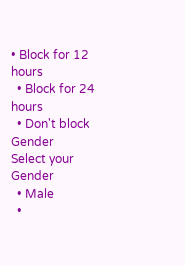• Block for 12 hours
  • Block for 24 hours
  • Don't block
Gender
Select your Gender
  • Male
  •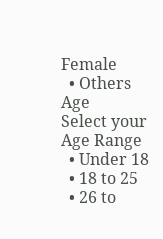Female
  • Others
Age
Select your Age Range
  • Under 18
  • 18 to 25
  • 26 to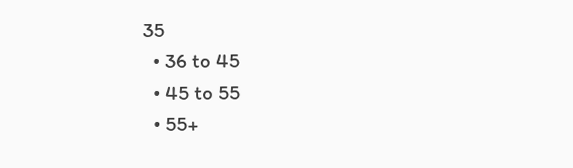35
  • 36 to 45
  • 45 to 55
  • 55+